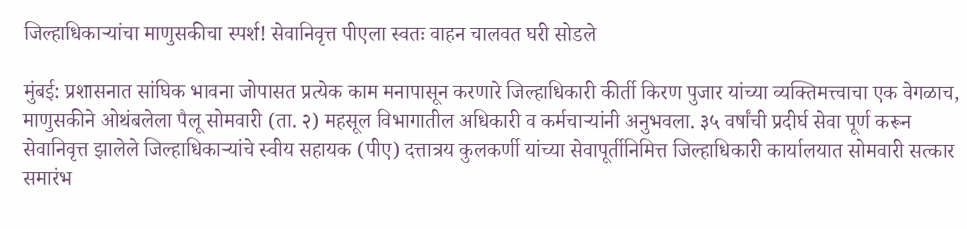जिल्हाधिकाऱ्यांचा माणुसकीचा स्पर्श! सेवानिवृत्त पीएला स्वतः वाहन चालवत घरी सोडले

मुंबई: प्रशासनात सांघिक भावना जोपासत प्रत्येक काम मनापासून करणारे जिल्हाधिकारी कीर्ती किरण पुजार यांच्या व्यक्तिमत्त्वाचा एक वेगळाच, माणुसकीने ओथंबलेला पैलू सोमवारी (ता. २) महसूल विभागातील अधिकारी व कर्मचाऱ्यांनी अनुभवला. ३५ वर्षांची प्रदीर्घ सेवा पूर्ण करून सेवानिवृत्त झालेले जिल्हाधिकाऱ्यांचे स्वीय सहायक (पीए) दत्तात्रय कुलकर्णी यांच्या सेवापूर्तीनिमित्त जिल्हाधिकारी कार्यालयात सोमवारी सत्कार समारंभ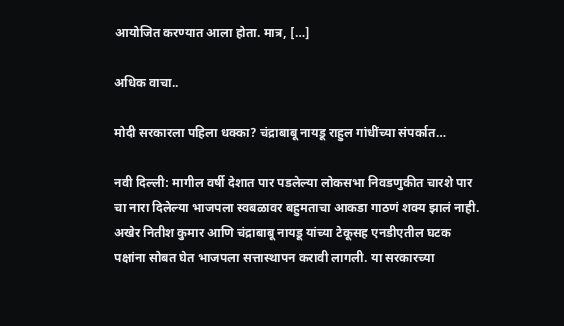आयोजित करण्यात आला होता. मात्र, […]

अधिक वाचा..

मोदी सरकारला पहिला धक्का? चंद्राबाबू नायडू राहुल गांधींच्या संपर्कात…

नवी दिल्ली: मागील वर्षी देशात पार पडलेल्या लोकसभा निवडणुकीत चारशे पार चा नारा दिलेल्या भाजपला स्वबळावर बहुमताचा आकडा गाठणं शक्य झालं नाही. अखेर नितीश कुमार आणि चंद्राबाबू नायडू यांच्या टेकूसह एनडीएतील घटक पक्षांना सोबत घेत भाजपला सत्तास्थापन करावी लागली. या सरकारच्या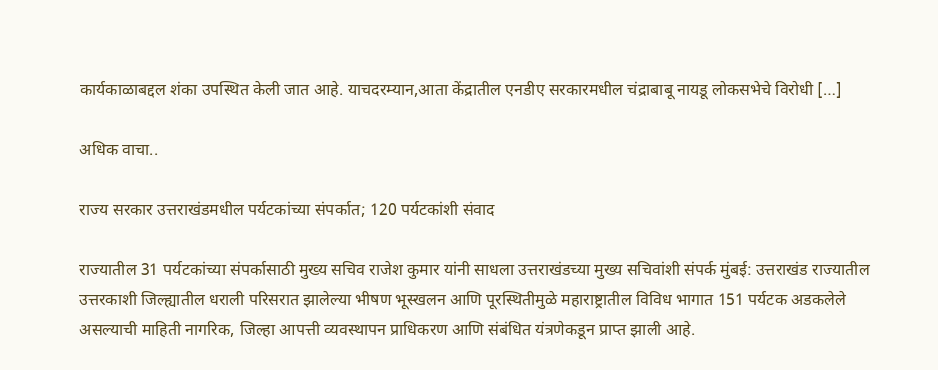कार्यकाळाबद्दल शंका उपस्थित केली जात आहे. याचदरम्यान,आता केंद्रातील एनडीए सरकारमधील चंद्राबाबू नायडू लोकसभेचे विरोधी […]

अधिक वाचा..

राज्य सरकार उत्तराखंडमधील पर्यटकांच्या संपर्कात; 120 पर्यटकांशी संवाद

राज्यातील 31 पर्यटकांच्या संपर्कासाठी मुख्य सचिव राजेश कुमार यांनी साधला उत्तराखंडच्या मुख्य सचिवांशी संपर्क मुंबई: उत्तराखंड राज्यातील उत्तरकाशी जिल्ह्यातील धराली परिसरात झालेल्या भीषण भूस्खलन आणि पूरस्थितीमुळे महाराष्ट्रातील विविध भागात 151 पर्यटक अडकलेले असल्याची माहिती नागरिक, जिल्हा आपत्ती व्यवस्थापन प्राधिकरण आणि संबंधित यंत्रणेकडून प्राप्त झाली आहे.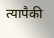त्यापैकी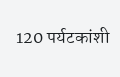120 पर्यटकांशी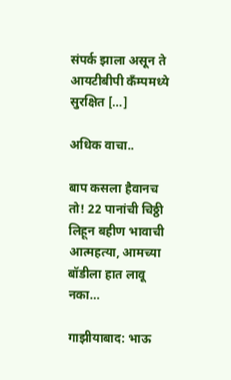संपर्क झाला असून ते आयटीबीपी कॅंम्पमध्ये सुरक्षित […]

अधिक वाचा..

बाप कसला हैवानच तो! 22 पानांची चिठ्ठी लिहून बहीण भावाची आत्महत्या, आमच्या बॉडीला हात लावू नका…

गाझीयाबाद: भाऊ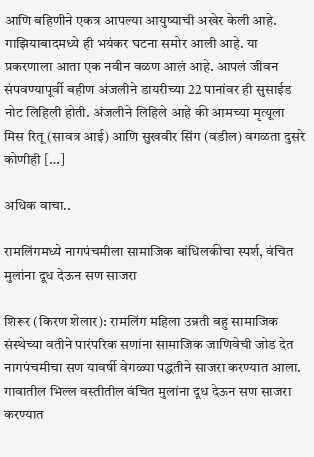आणि बहिणीने एकत्र आपल्या आयुष्याची अखेर केली आहे. गाझियाबादमध्ये ही भयंकर घटना समोर आली आहे. या प्रकरणाला आता एक नवीन वळण आलं आहे. आपलं जीवन संपवण्यापूर्वी बहीण अंजलीने डायरीच्या 22 पानांवर ही सुसाईड नोट लिहिली होती. अंजलीने लिहिले आहे की आमच्या मृत्यूला मिस रितू (सावत्र आई) आणि सुखवीर सिंग (वडील) वगळता दुसरे कोणीही […]

अधिक वाचा..

रामलिंगमध्ये नागपंचमीला सामाजिक बांधिलकीचा स्पर्श, वंचित मुलांना दूध देऊन सण साजरा

शिरूर (किरण शेलार): रामलिंग महिला उन्नती बहु सामाजिक संस्थेच्या वतीने पारंपरिक सणांना सामाजिक जाणिवेची जोड देत नागपंचमीचा सण यावर्षी वेगळ्या पद्धतीने साजरा करण्यात आला. गावातील भिल्ल वस्तीतील वंचित मुलांना दूध देऊन सण साजरा करण्यात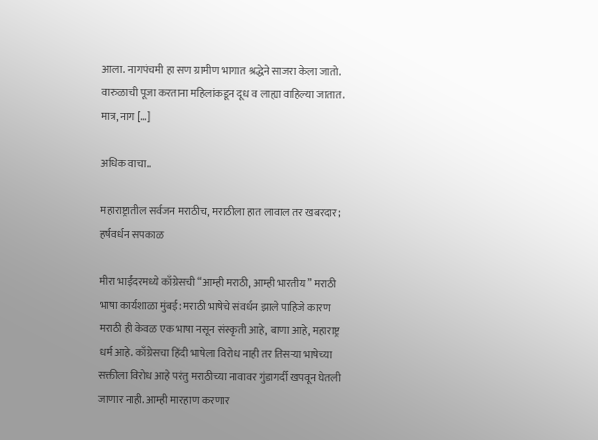आला. नागपंचमी हा सण ग्रामीण भागात श्रद्धेने साजरा केला जातो. वारुळाची पूजा करताना महिलांकडून दूध व लाह्या वाहिल्या जातात. मात्र, नाग […]

अधिक वाचा..

महाराष्ट्रातील सर्वजन मराठीच, मराठीला हात लावाल तर खबरदार; हर्षवर्धन सपकाळ

मीरा भाईंदरमध्ये काँग्रेसची “आम्ही मराठी, आम्ही भारतीय” मराठी भाषा कार्यशाळा मुंबई: मराठी भाषेचे संवर्धन झाले पाहिजे कारण मराठी ही केवळ एक भाषा नसून संस्कृती आहे, बाणा आहे, महाराष्ट्र धर्म आहे. काँग्रेसचा हिंदी भाषेला विरोध नाही तर तिसऱ्या भाषेच्या सक्तीला विरोध आहे परंतु मराठीच्या नावावर गुंडागर्दी खपवून घेतली जाणार नाही. आम्ही मारहाण करणार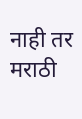नाही तर मराठी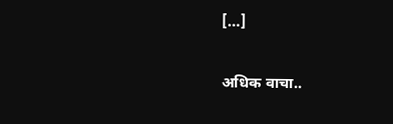[…]

अधिक वाचा..